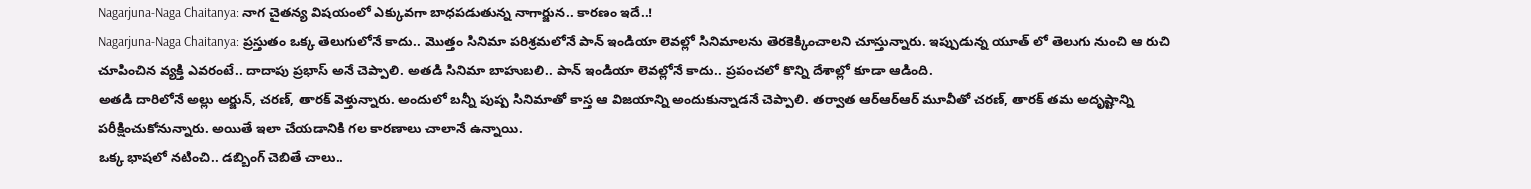Nagarjuna-Naga Chaitanya: నాగ చైతన్య విషయంలో ఎక్కువగా బాధపడుతున్న నాగార్జున.. కారణం ఇదే..!
Nagarjuna-Naga Chaitanya: ప్రస్తుతం ఒక్క తెలుగులోనే కాదు.. మొత్తం సినిమా పరిశ్రమలోనే పాన్ ఇండియా లెవల్లో సినిమాలను తెరకెక్కించాలని చూస్తున్నారు. ఇప్పుడున్న యూత్ లో తెలుగు నుంచి ఆ రుచి చూపించిన వ్యక్తి ఎవరంటే.. దాదాపు ప్రభాస్ అనే చెప్పాలి. అతడి సినిమా బాహుబలి.. పాన్ ఇండియా లెవల్లోనే కాదు.. ప్రపంచలో కొన్ని దేశాల్లో కూడా ఆడింది.
అతడి దారిలోనే అల్లు అర్జున్, చరణ్, తారక్ వెళ్తున్నారు. అందులో బన్నీ పుష్ప సినిమాతో కాస్త ఆ విజయాన్ని అందుకున్నాడనే చెప్పాలి. తర్వాత ఆర్ఆర్ఆర్ మూవీతో చరణ్, తారక్ తమ అదృష్టాన్ని పరీక్షించుకోనున్నారు. అయితే ఇలా చేయడానికి గల కారణాలు చాలానే ఉన్నాయి.
ఒక్క భాషలో నటించి.. డబ్బింగ్ చెబితే చాలు..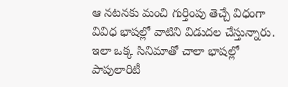ఆ నటనకు మంచి గుర్తింపు తెచ్చే విధంగా వివిధ భాషల్లో వాటిని విడుదల చేస్తున్నారు. ఇలా ఒక్క సినిమాతో చాలా భాషల్లో పాపులారిటీ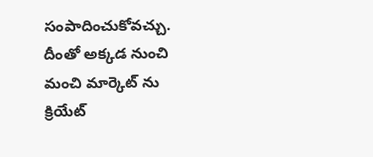సంపాదించుకోవచ్చు. దీంతో అక్కడ నుంచి మంచి మార్కెట్ ను క్రియేట్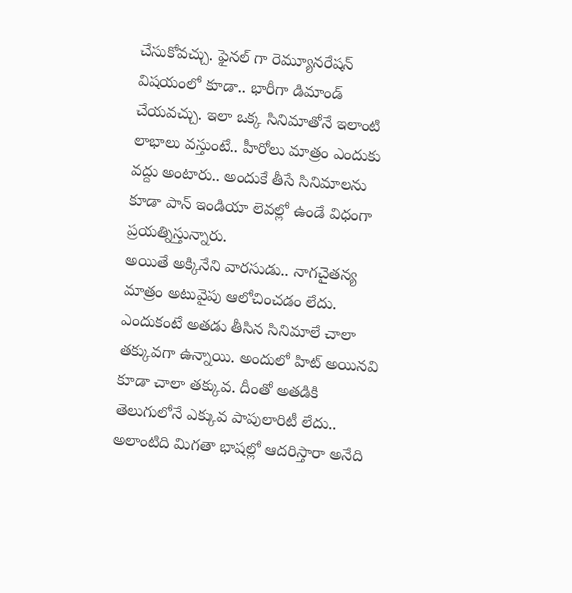చేసుకోవచ్చు. ఫైనల్ గా రెమ్యూనరేషన్ విషయంలో కూడా.. భారీగా డిమాండ్ చేయవచ్చు. ఇలా ఒక్క సినిమాతోనే ఇలాంటి లాభాలు వస్తుంటే.. హీరోలు మాత్రం ఎందుకు వద్దు అంటారు.. అందుకే తీసే సినిమాలను కూడా పాన్ ఇండియా లెవల్లో ఉండే విధంగా ప్రయత్నిస్తున్నారు.
అయితే అక్కినేని వారసుడు.. నాగచైతన్య మాత్రం అటువైపు ఆలోచించడం లేదు. ఎందుకంటే అతడు తీసిన సినిమాలే చాలా తక్కువగా ఉన్నాయి. అందులో హిట్ అయినవి కూడా చాలా తక్కువ. దీంతో అతడికి తెలుగులోనే ఎక్కువ పాపులారిటీ లేదు.. అలాంటిది మిగతా భాషల్లో ఆదరిస్తారా అనేది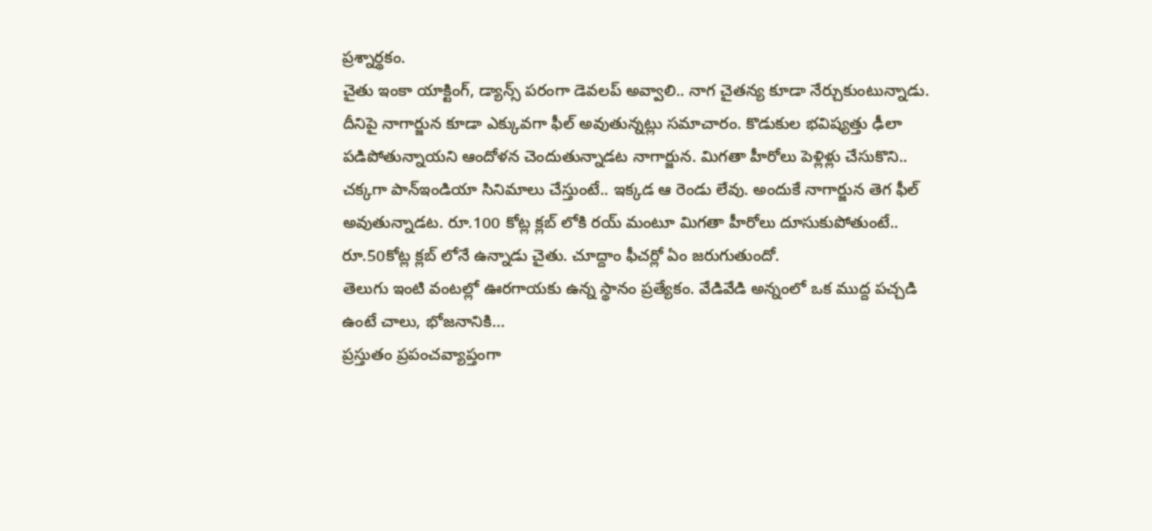ప్రశ్నార్థకం.
చైతు ఇంకా యాక్టింగ్, డ్యాన్స్ పరంగా డెవలప్ అవ్వాలి.. నాగ చైతన్య కూడా నేర్చుకుంటున్నాడు. దీనిపై నాగార్జున కూడా ఎక్కువగా ఫీల్ అవుతున్నట్లు సమాచారం. కొడుకుల భవిష్యత్తు ఢీలా పడిపోతున్నాయని ఆందోళన చెందుతున్నాడట నాగార్జున. మిగతా హీరోలు పెళ్లిళ్లు చేసుకొని.. చక్కగా పాన్ఇండియా సినిమాలు చేస్తుంటే.. ఇక్కడ ఆ రెండు లేవు. అందుకే నాగార్జున తెగ ఫీల్ అవుతున్నాడట. రూ.100 కోట్ల క్లబ్ లోకి రయ్ మంటూ మిగతా హీరోలు దూసుకుపోతుంటే.. రూ.50కోట్ల క్లబ్ లోనే ఉన్నాడు చైతు. చూద్దాం ఫీచర్లో ఏం జరుగుతుందో.
తెలుగు ఇంటి వంటల్లో ఊరగాయకు ఉన్న స్థానం ప్రత్యేకం. వేడివేడి అన్నంలో ఒక ముద్ద పచ్చడి ఉంటే చాలు, భోజనానికి…
ప్రస్తుతం ప్రపంచవ్యాప్తంగా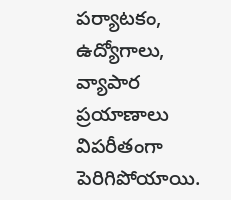పర్యాటకం, ఉద్యోగాలు, వ్యాపార ప్రయాణాలు విపరీతంగా పెరిగిపోయాయి.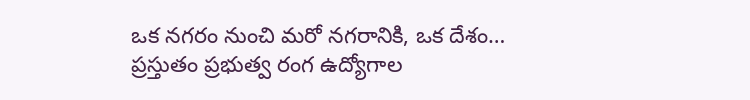ఒక నగరం నుంచి మరో నగరానికి, ఒక దేశం…
ప్రస్తుతం ప్రభుత్వ రంగ ఉద్యోగాల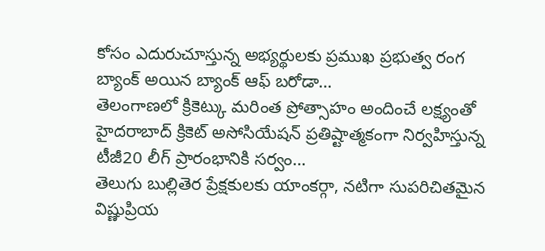కోసం ఎదురుచూస్తున్న అభ్యర్థులకు ప్రముఖ ప్రభుత్వ రంగ బ్యాంక్ అయిన బ్యాంక్ ఆఫ్ బరోడా…
తెలంగాణలో క్రికెట్కు మరింత ప్రోత్సాహం అందించే లక్ష్యంతో హైదరాబాద్ క్రికెట్ అసోసియేషన్ ప్రతిష్టాత్మకంగా నిర్వహిస్తున్న టీజీ20 లీగ్ ప్రారంభానికి సర్వం…
తెలుగు బుల్లితెర ప్రేక్షకులకు యాంకర్గా, నటిగా సుపరిచితమైన విష్ణుప్రియ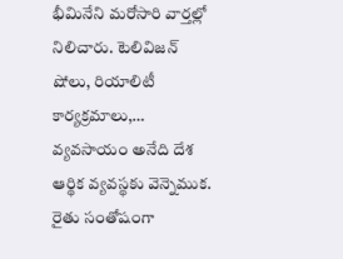భీమినేని మరోసారి వార్తల్లో నిలిచారు. టెలివిజన్ షోలు, రియాలిటీ కార్యక్రమాలు,…
వ్యవసాయం అనేది దేశ ఆర్థిక వ్యవస్థకు వెన్నెముక. రైతు సంతోషంగా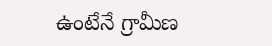ఉంటేనే గ్రామీణ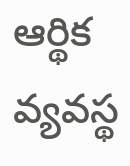ఆర్థిక వ్యవస్థ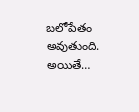బలోపేతం అవుతుంది. అయితే…